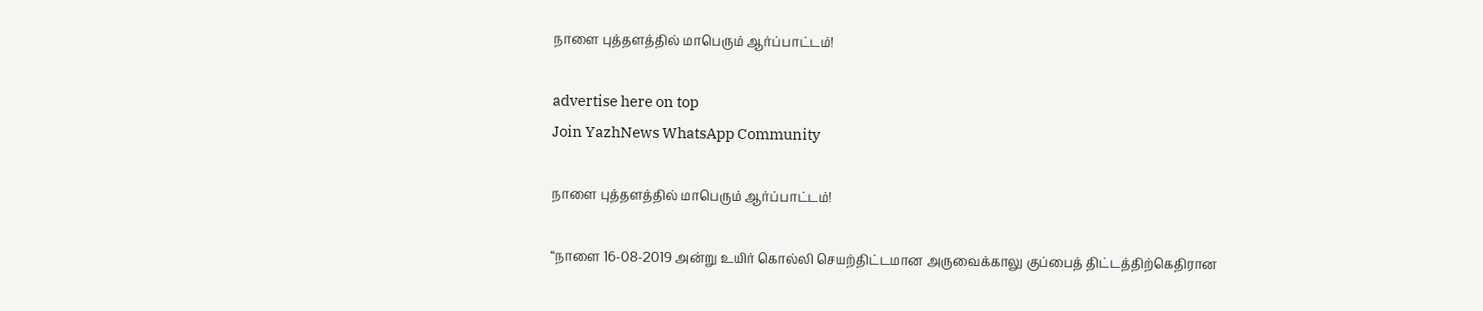நாளை புத்தளத்தில் மாபெரும் ஆர்ப்பாட்டம்!

advertise here on top
Join YazhNews WhatsApp Community

நாளை புத்தளத்தில் மாபெரும் ஆர்ப்பாட்டம்!

“நாளை 16-08-2019 அன்று உயிர் கொல்லி செயற்திட்டமான அருவைக்காலு குப்பைத் திட்டத்திற்கெதிரான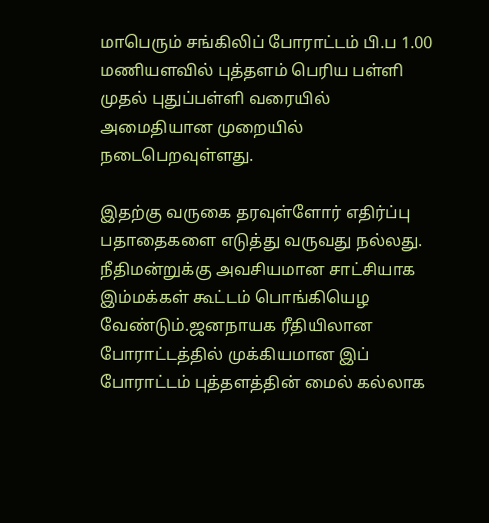மாபெரும் சங்கிலிப் போராட்டம் பி.ப 1.00 மணியளவில் புத்தளம் பெரிய பள்ளி முதல் புதுப்பள்ளி வரையில் அமைதியான முறையில் நடைபெறவுள்ளது.

இதற்கு வருகை தரவுள்ளோர் எதிர்ப்பு பதாதைகளை எடுத்து வருவது நல்லது. நீதிமன்றுக்கு அவசியமான சாட்சியாக இம்மக்கள் கூட்டம் பொங்கியெழ வேண்டும்.ஜனநாயக ரீதியிலான போராட்டத்தில் முக்கியமான இப் போராட்டம் புத்தளத்தின் மைல் கல்லாக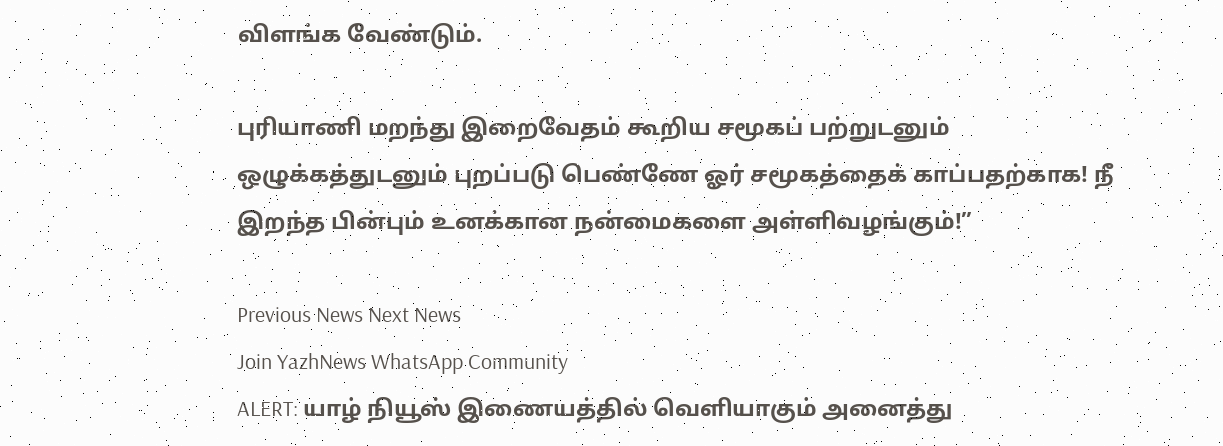விளங்க வேண்டும்.

புரியாணி மறந்து இறைவேதம் கூறிய சமூகப் பற்றுடனும் ஒழுக்கத்துடனும் புறப்படு பெண்ணே ஓர் சமூகத்தைக் காப்பதற்காக! நீ இறந்த பின்பும் உனக்கான நன்மைகளை அள்ளிவழங்கும்!”

Previous News Next News
Join YazhNews WhatsApp Community
ALERT: யாழ் நியூஸ் இணையத்தில் வெளியாகும் அனைத்து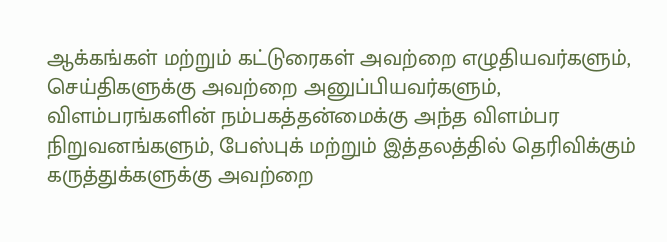ஆக்கங்கள் மற்றும் கட்டுரைகள் அவற்றை எழுதியவர்களும், செய்திகளுக்கு அவற்றை அனுப்பியவர்களும், விளம்பரங்களின் நம்பகத்தன்மைக்கு அந்த விளம்பர நிறுவனங்களும், பேஸ்புக் மற்றும் இத்தலத்தில் தெரிவிக்கும் கருத்துக்களுக்கு அவற்றை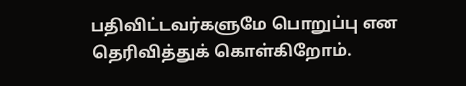பதிவிட்டவர்களுமே பொறுப்பு என தெரிவித்துக் கொள்கிறோம்.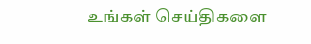உங்கள் செய்திகளை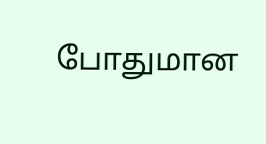போதுமான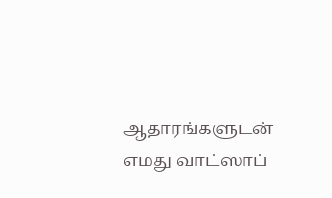ஆதாரங்களுடன் எமது வாட்ஸாப்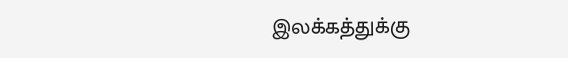இலக்கத்துக்கு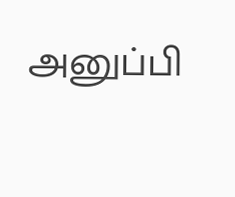அனுப்பி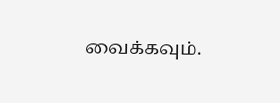வைக்கவும்.